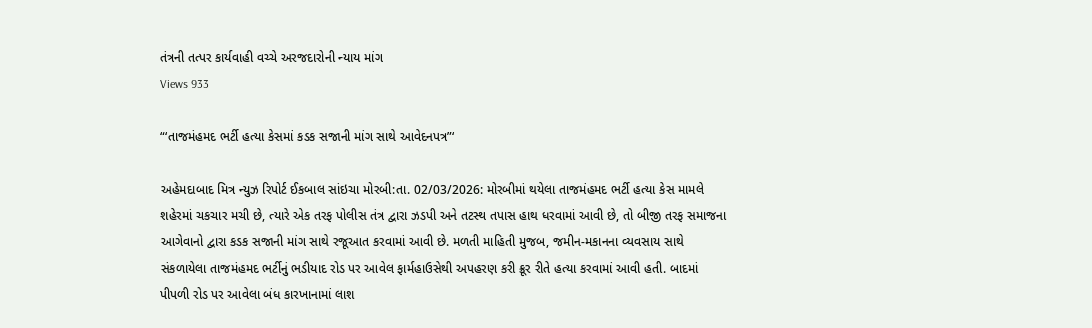તંત્રની તત્પર કાર્યવાહી વચ્ચે અરજદારોની ન્યાય માંગ
Views 933

“‘તાજમંહમદ ભર્ટી હત્યા કેસમાં કડક સજાની માંગ સાથે આવેદનપત્ર”‘

અહેમદાબાદ મિત્ર ન્યુઝ રિપોર્ટ ઈકબાલ સાંઇચા મોરબી:તા. 02/03/2026: મોરબીમાં થયેલા તાજમંહમદ ભર્ટી હત્યા કેસ મામલે શહેરમાં ચકચાર મચી છે, ત્યારે એક તરફ પોલીસ તંત્ર દ્વારા ઝડપી અને તટસ્થ તપાસ હાથ ધરવામાં આવી છે, તો બીજી તરફ સમાજના આગેવાનો દ્વારા કડક સજાની માંગ સાથે રજૂઆત કરવામાં આવી છે. મળતી માહિતી મુજબ, જમીન-મકાનના વ્યવસાય સાથે સંકળાયેલા તાજમંહમદ ભર્ટીનું ભડીયાદ રોડ પર આવેલ ફાર્મહાઉસેથી અપહરણ કરી ક્રૂર રીતે હત્યા કરવામાં આવી હતી. બાદમાં પીપળી રોડ પર આવેલા બંધ કારખાનામાં લાશ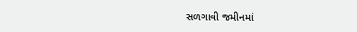સળગાવી જમીનમાં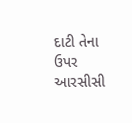દાટી તેના ઉપર આરસીસી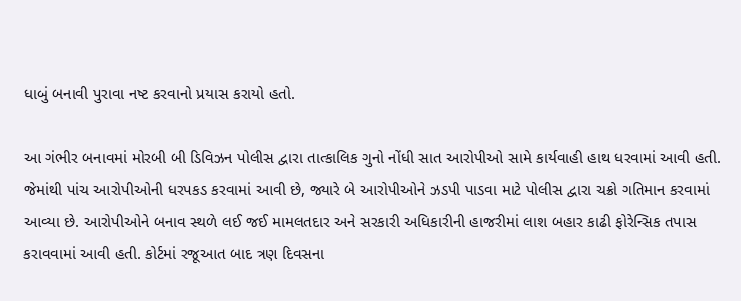ધાબું બનાવી પુરાવા નષ્ટ કરવાનો પ્રયાસ કરાયો હતો.

આ ગંભીર બનાવમાં મોરબી બી ડિવિઝન પોલીસ દ્વારા તાત્કાલિક ગુનો નોંધી સાત આરોપીઓ સામે કાર્યવાહી હાથ ધરવામાં આવી હતી. જેમાંથી પાંચ આરોપીઓની ધરપકડ કરવામાં આવી છે, જ્યારે બે આરોપીઓને ઝડપી પાડવા માટે પોલીસ દ્વારા ચક્રો ગતિમાન કરવામાં આવ્યા છે. આરોપીઓને બનાવ સ્થળે લઈ જઈ મામલતદાર અને સરકારી અધિકારીની હાજરીમાં લાશ બહાર કાઢી ફોરેન્સિક તપાસ કરાવવામાં આવી હતી. કોર્ટમાં રજૂઆત બાદ ત્રણ દિવસના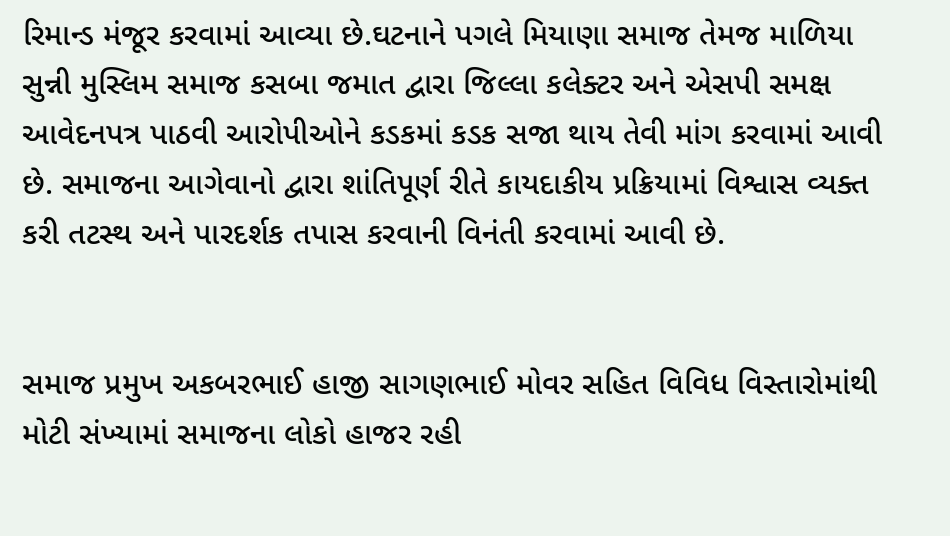રિમાન્ડ મંજૂર કરવામાં આવ્યા છે.ઘટનાને પગલે મિયાણા સમાજ તેમજ માળિયા સુન્ની મુસ્લિમ સમાજ કસબા જમાત દ્વારા જિલ્લા કલેક્ટર અને એસપી સમક્ષ આવેદનપત્ર પાઠવી આરોપીઓને કડકમાં કડક સજા થાય તેવી માંગ કરવામાં આવી છે. સમાજના આગેવાનો દ્વારા શાંતિપૂર્ણ રીતે કાયદાકીય પ્રક્રિયામાં વિશ્વાસ વ્યક્ત કરી તટસ્થ અને પારદર્શક તપાસ કરવાની વિનંતી કરવામાં આવી છે.


સમાજ પ્રમુખ અકબરભાઈ હાજી સાગણભાઈ મોવર સહિત વિવિધ વિસ્તારોમાંથી મોટી સંખ્યામાં સમાજના લોકો હાજર રહી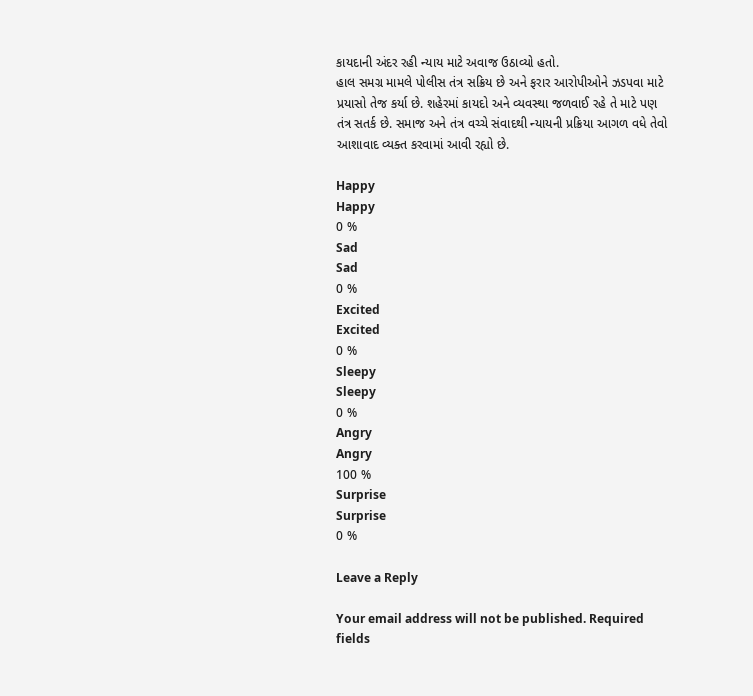કાયદાની અંદર રહી ન્યાય માટે અવાજ ઉઠાવ્યો હતો.
હાલ સમગ્ર મામલે પોલીસ તંત્ર સક્રિય છે અને ફરાર આરોપીઓને ઝડપવા માટે પ્રયાસો તેજ કર્યા છે. શહેરમાં કાયદો અને વ્યવસ્થા જળવાઈ રહે તે માટે પણ તંત્ર સતર્ક છે. સમાજ અને તંત્ર વચ્ચે સંવાદથી ન્યાયની પ્રક્રિયા આગળ વધે તેવો આશાવાદ વ્યક્ત કરવામાં આવી રહ્યો છે.

Happy
Happy
0 %
Sad
Sad
0 %
Excited
Excited
0 %
Sleepy
Sleepy
0 %
Angry
Angry
100 %
Surprise
Surprise
0 %

Leave a Reply

Your email address will not be published. Required fields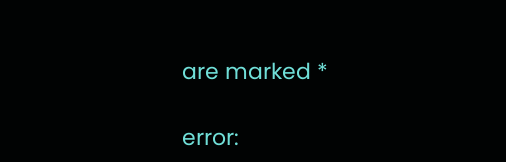are marked *

error: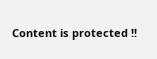Content is protected !!